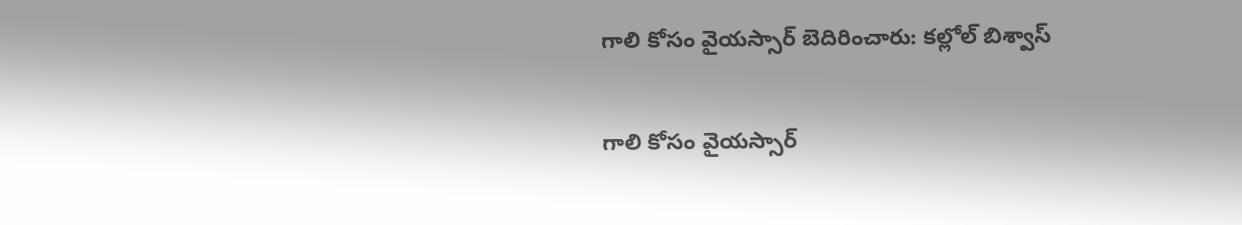గాలి కోసం వైయస్సార్ బెదిరించారు: కల్లోల్ బిశ్వాస్

గాలి కోసం వైయస్సార్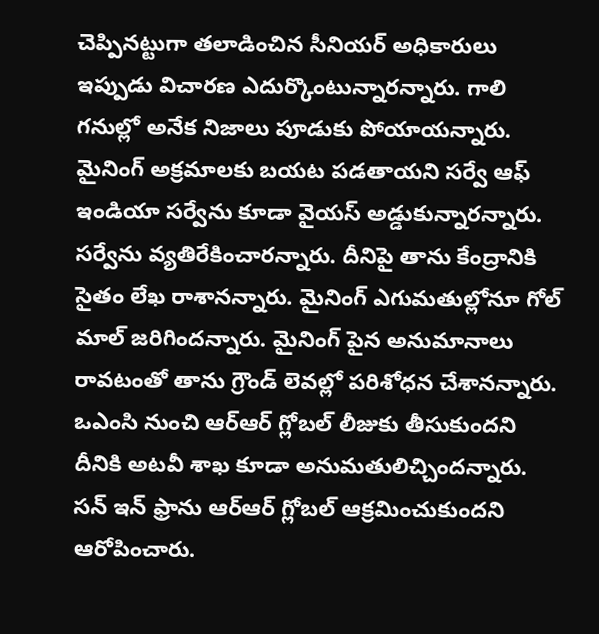చెప్పినట్టుగా తలాడించిన సీనియర్ అధికారులు ఇప్పుడు విచారణ ఎదుర్కొంటున్నారన్నారు. గాలి గనుల్లో అనేక నిజాలు పూడుకు పోయాయన్నారు. మైనింగ్ అక్రమాలకు బయట పడతాయని సర్వే ఆఫ్ ఇండియా సర్వేను కూడా వైయస్ అడ్డుకున్నారన్నారు. సర్వేను వ్యతిరేకించారన్నారు. దీనిపై తాను కేంద్రానికి సైతం లేఖ రాశానన్నారు. మైనింగ్ ఎగుమతుల్లోనూ గోల్ మాల్ జరిగిందన్నారు. మైనింగ్ పైన అనుమానాలు రావటంతో తాను గ్రౌండ్ లెవల్లో పరిశోధన చేశానన్నారు. ఒఎంసి నుంచి ఆర్ఆర్ గ్లోబల్ లీజుకు తీసుకుందని దీనికి అటవీ శాఖ కూడా అనుమతులిచ్చిందన్నారు.
సన్ ఇన్ ఫ్రాను ఆర్ఆర్ గ్లోబల్ ఆక్రమించుకుందని ఆరోపించారు.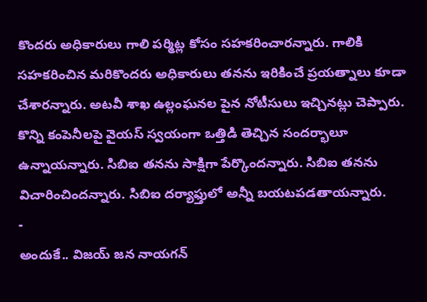కొందరు అధికారులు గాలి పర్మిట్ల కోసం సహకరించారన్నారు. గాలికి సహకరించిన మరికొందరు అధికారులు తనను ఇరికించే ప్రయత్నాలు కూడా చేశారన్నారు. అటవీ శాఖ ఉల్లంఘనల పైన నోటీసులు ఇచ్చినట్లు చెప్పారు. కొన్ని కంపెనీలపై వైయస్ స్వయంగా ఒత్తిడి తెచ్చిన సందర్భాలూ ఉన్నాయన్నారు. సిబిఐ తనను సాక్షిగా పేర్కొందన్నారు. సిబిఐ తనను విచారించిందన్నారు. సిబిఐ దర్యాఫ్తులో అన్నీ బయటపడతాయన్నారు.
-
అందుకే.. విజయ్ జన నాయగన్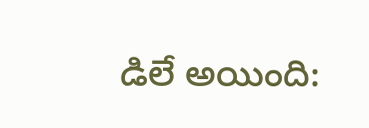డిలే అయింది: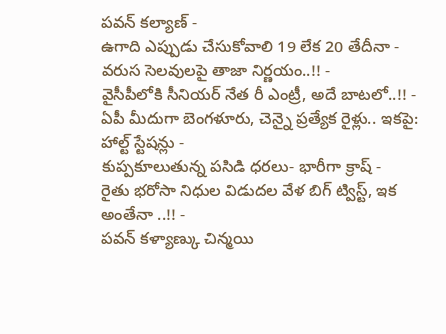పవన్ కల్యాణ్ -
ఉగాది ఎప్పుడు చేసుకోవాలి 19 లేక 20 తేదీనా - వరుస సెలవులపై తాజా నిర్ణయం..!! -
వైసీపీలోకి సీనియర్ నేత రీ ఎంట్రీ, అదే బాటలో..!! -
ఏపీ మీదుగా బెంగళూరు, చెన్నై ప్రత్యేక రైళ్లు.. ఇకపై: హాల్ట్ స్టేషన్లు -
కుప్పకూలుతున్న పసిడి ధరలు- భారీగా క్రాష్ -
రైతు భరోసా నిధుల విడుదల వేళ బిగ్ ట్విస్ట్, ఇక అంతేనా ..!! -
పవన్ కళ్యాణ్కు చిన్మయి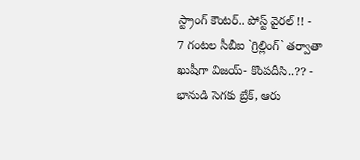స్ట్రాంగ్ కౌంటర్.. పోస్ట్ వైరల్ !! -
7 గంటల సీబీఐ `గ్రిల్లింగ్` తర్వాతా ఖుషీగా విజయ్- కొంపదీసి..?? -
భానుడి సెగకు బ్రేక్, ఆరు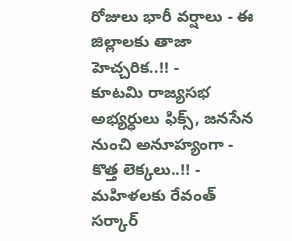రోజులు భారీ వర్షాలు - ఈ జిల్లాలకు తాజా హెచ్చరిక..!! -
కూటమి రాజ్యసభ అభ్యర్ధులు ఫిక్స్, జనసేన నుంచి అనూహ్యంగా - కొత్త లెక్కలు..!! -
మహిళలకు రేవంత్ సర్కార్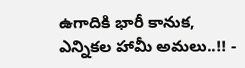ఉగాదికి భారీ కానుక, ఎన్నికల హామీ అమలు..!! -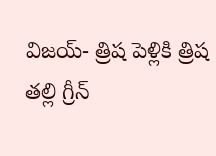విజయ్- త్రిష పెళ్లికి త్రిష తల్లి గ్రీన్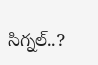సిగ్నల్..?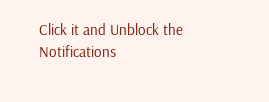Click it and Unblock the Notifications